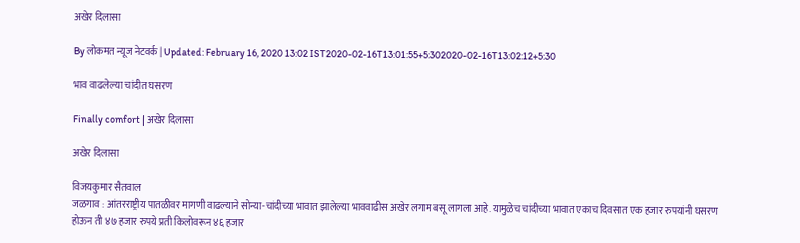अखेर दिलासा

By लोकमत न्यूज नेटवर्क | Updated: February 16, 2020 13:02 IST2020-02-16T13:01:55+5:302020-02-16T13:02:12+5:30

भाव वाढलेल्या चांदीत घसरण

Finally comfort | अखेर दिलासा

अखेर दिलासा

विजयकुमार सैतवाल
जळगाव : आंतरराष्ट्रीय पातळीवर मागणी वाढल्याने सोन्या-चांदीच्या भावात झालेल्या भाववाढीस अखेर लगाम बसू लागला आहे. यामुळेच चांदीच्या भावात एकाच दिवसात एक हजार रुपयांनी घसरण होऊन ती ४७ हजार रुपये प्रती किलोवरून ४६ हजार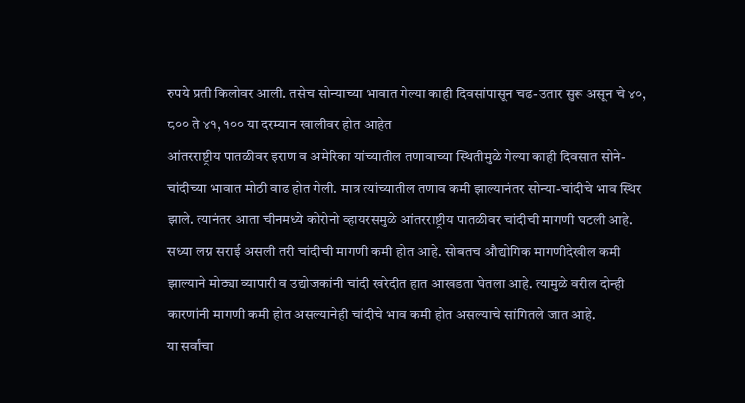रुपये प्रती किलोवर आली. तसेच सोन्याच्या भावात गेल्या काही दिवसांपासून चढ-उतार सुरू असून चे ४०, ८०० ते ४१, १०० या दरम्यान खालीवर होत आहेत
आंतरराष्ट्रीय पातळीवर इराण व अमेरिका यांच्यातील तणावाच्या स्थितीमुळे गेल्या काही दिवसात सोने-चांदीच्या भावात मोठी वाढ होत गेली. मात्र त्यांच्यातील तणाव कमी झाल्यानंतर सोन्या-चांदीचे भाव स्थिर झाले. त्यानंतर आता चीनमध्ये कोरोनो व्हायरसमुळे आंतरराष्ट्रीय पातळीवर चांदीची मागणी घटली आहे. सध्या लग्न सराई असली तरी चांदीची मागणी कमी होत आहे. सोबतच औद्योगिक मागणीदेखील कमी झाल्याने मोठ्या व्यापारी व उद्योजकांनी चांदी खरेदीत हात आखडता घेतला आहे. त्यामुळे वरील दोन्ही कारणांनी मागणी कमी होत असल्यानेही चांदीचे भाव कमी होत असल्याचे सांगितले जात आहे.
या सर्वांचा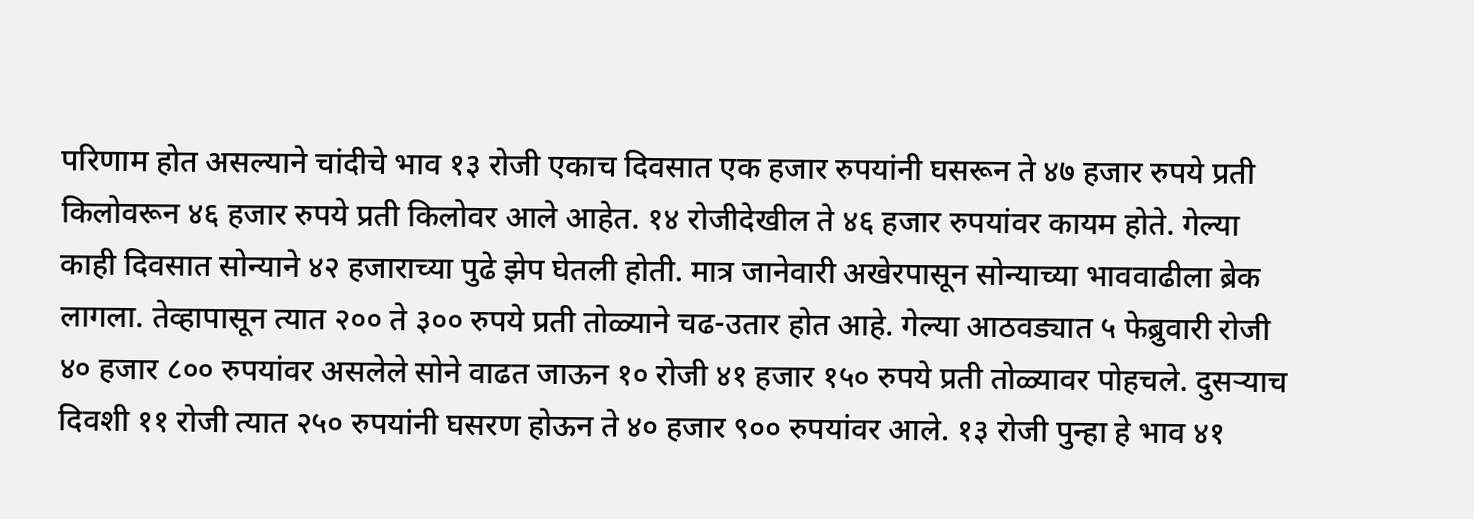परिणाम होत असल्याने चांदीचे भाव १३ रोजी एकाच दिवसात एक हजार रुपयांनी घसरून ते ४७ हजार रुपये प्रती किलोवरून ४६ हजार रुपये प्रती किलोवर आले आहेत. १४ रोजीदेखील ते ४६ हजार रुपयांवर कायम होते. गेल्या काही दिवसात सोन्याने ४२ हजाराच्या पुढे झेप घेतली होती. मात्र जानेवारी अखेरपासून सोन्याच्या भाववाढीला ब्रेक लागला. तेव्हापासून त्यात २०० ते ३०० रुपये प्रती तोळ्याने चढ-उतार होत आहे. गेल्या आठवड्यात ५ फेब्रुवारी रोजी ४० हजार ८०० रुपयांवर असलेले सोने वाढत जाऊन १० रोजी ४१ हजार १५० रुपये प्रती तोळ्यावर पोहचले. दुसऱ्याच दिवशी ११ रोजी त्यात २५० रुपयांनी घसरण होऊन ते ४० हजार ९०० रुपयांवर आले. १३ रोजी पुन्हा हे भाव ४१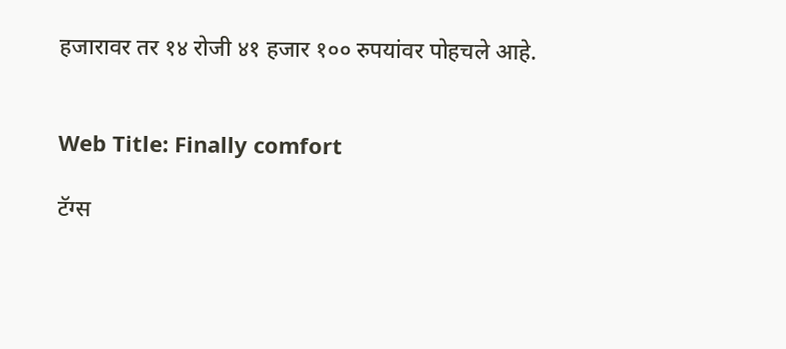हजारावर तर १४ रोजी ४१ हजार १०० रुपयांवर पोहचले आहे.


Web Title: Finally comfort

टॅग्स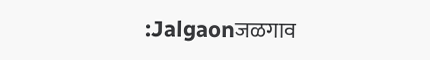:Jalgaonजळगाव